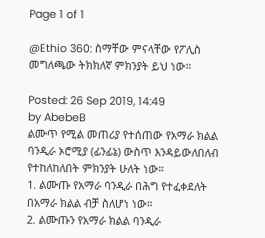Page 1 of 1

@Ethio 360: ስማቸው ምናላቸው የፖሊስ መግለጫው ትክክለኛ ምክንያት ይህ ነው።

Posted: 26 Sep 2019, 14:49
by AbebeB
ልሙጥ የሚል መጠሪያ የተሰጠው የአማራ ክልል ባንዲራ ኦሮሚያ (ፊንፊኔ) ውስጥ እንዳይውለበለብ የተከለከለበት ምክንያት ሁለት ነው።
1. ልሙጡ የአማራ ባንዲራ በሕግ የተፈቀደለት በአማራ ክልል ብቻ ስለሆነ ነው።
2. ልሙጡን የአማራ ክልል ባንዲራ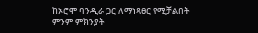ከኦሮሞ ባንዲራ ጋር ለማነጻፀር የሚቻልበት ምንም ምክንያት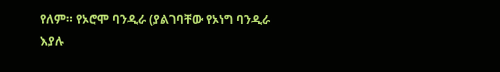የለም። የኦሮሞ ባንዲራ (ያልገባቸው የኦነግ ባንዲራ እያሉ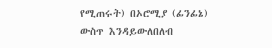የሚጠሩት) በኦሮሚያ (ፊንፊኔ) ውስጥ እንዳይውለበለብ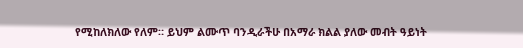የሚከለክለው የለም። ይህም ልሙጥ ባንዲራችሁ በአማራ ክልል ያለው መብት ዓይነት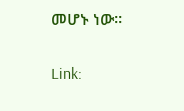መሆኑ ነው።

Link: